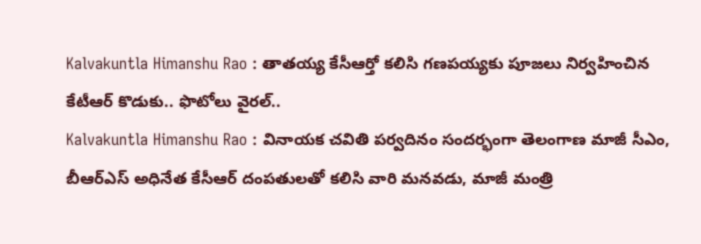Kalvakuntla Himanshu Rao : తాతయ్య కేసీఆర్తో కలిసి గణపయ్యకు పూజలు నిర్వహించిన కేటీఆర్ కొడుకు.. ఫొటోలు వైరల్..
Kalvakuntla Himanshu Rao : వినాయక చవితి పర్వదినం సందర్భంగా తెలంగాణ మాజీ సీఎం, బీఆర్ఎస్ అధినేత కేసీఆర్ దంపతులతో కలిసి వారి మనవడు, మాజీ మంత్రి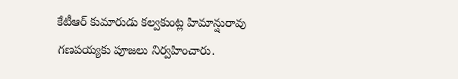కేటీఆర్ కుమారుడు కల్వకుంట్ల హిమాన్షురావు గణపయ్యకు పూజలు నిర్వహించారు.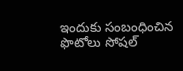ఇందుకు సంబంధించిన ఫొటోలు సోషల్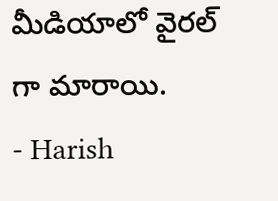మీడియాలో వైరల్ గా మారాయి.
- Harish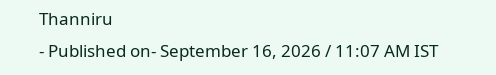Thanniru
- Published on- September 16, 2026 / 11:07 AM IST